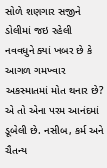સોળે શણગાર સજીને ડોલીમાં જઇ રહેલી નવવધુને ક્યાં ખબર છે કે આગળ ગમખ્વાર અકસ્માતમાં મોત થનાર છે? એ તો એના પરમ આનંદમાં ડૂબેલી છે. નસીબ, કર્મ અને ચૈતન્ય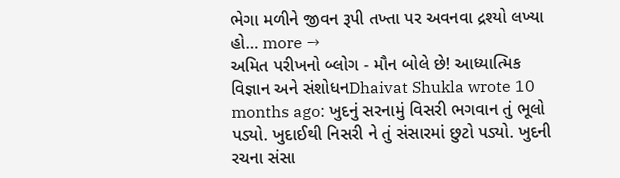ભેગા મળીને જીવન રૂપી તખ્તા પર અવનવા દ્રશ્યો લખ્યા હો… more →
અમિત પરીખનો બ્લોગ - મૌન બોલે છે! આધ્યાત્મિક વિજ્ઞાન અને સંશોધનDhaivat Shukla wrote 10 months ago: ખુદનું સરનામું વિસરી ભગવાન તું ભૂલો પડ્યો. ખુદાઈથી નિસરી ને તું સંસારમાં છુટો પડ્યો. ખુદની રચના સંસા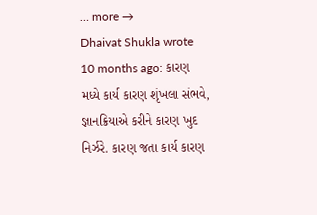… more →
Dhaivat Shukla wrote 10 months ago: કારણ મધ્યે કાર્ય કારણ શૃંખલા સંભવે, જ્ઞાનક્રિયાએ કરીને કારણ ખુદ નિર્ઝરે. કારણ જતા કાર્ય કારણ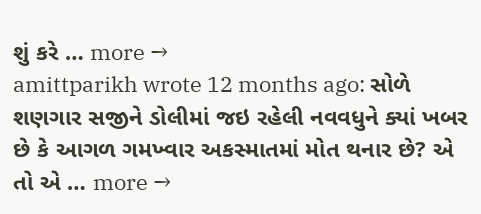શું કરે … more →
amittparikh wrote 12 months ago: સોળે શણગાર સજીને ડોલીમાં જઇ રહેલી નવવધુને ક્યાં ખબર છે કે આગળ ગમખ્વાર અકસ્માતમાં મોત થનાર છે? એ તો એ … more →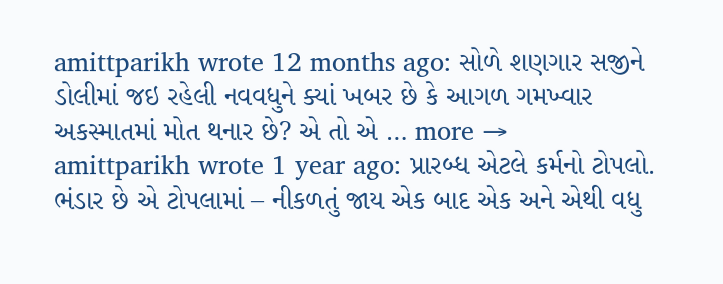amittparikh wrote 12 months ago: સોળે શણગાર સજીને ડોલીમાં જઇ રહેલી નવવધુને ક્યાં ખબર છે કે આગળ ગમખ્વાર અકસ્માતમાં મોત થનાર છે? એ તો એ … more →
amittparikh wrote 1 year ago: પ્રારબ્ધ એટલે કર્મનો ટોપલો. ભંડાર છે એ ટોપલામાં – નીકળતું જાય એક બાદ એક અને એથી વધુ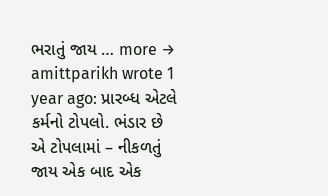ભરાતું જાય … more →
amittparikh wrote 1 year ago: પ્રારબ્ધ એટલે કર્મનો ટોપલો. ભંડાર છે એ ટોપલામાં – નીકળતું જાય એક બાદ એક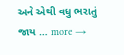અને એથી વધુ ભરાતું જાય … more →